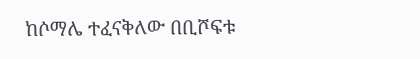ከሶማሌ ተፈናቅለው በቢሾፍቱ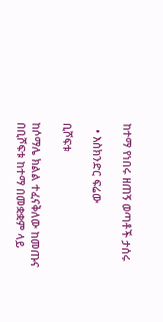ከተማ የነበሩ ዘጠኝ ወጣቶች ታሰሩ

  • እስክንድር ፍሬው

ቢሾፍቱ

ከሶማሌ ክልል ተፈናቅለው ከመጡና በቢሾፍቱ ከተማ በመቋቋም ላይ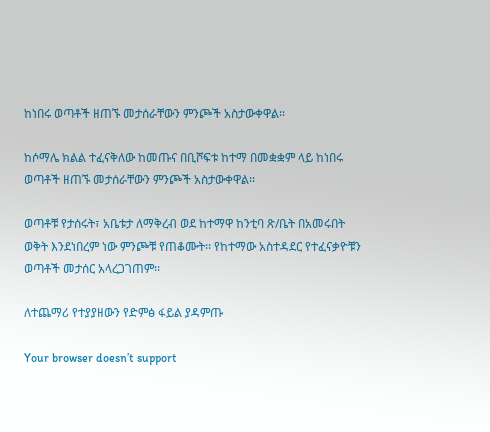ከነበሩ ወጣቶች ዘጠኙ መታሰራቸውን ምንጮች አስታውቀዋል፡፡

ከሶማሌ ክልል ተፈናቅለው ከመጡና በቢሾፍቱ ከተማ በመቋቋም ላይ ከነበሩ ወጣቶች ዘጠኙ መታሰራቸውን ምንጮች አስታውቀዋል፡፡

ወጣቶቹ የታሰሩት፣ አቤቱታ ለማቅረብ ወደ ከተማዋ ከንቲባ ጽ/ቤት በአመሩበት ወቅት እንደነበረም ነው ምንጮቹ የጠቆሙት፡፡ የከተማው አስተዳደር የተፈናቃዮቹን ወጣቶች መታሰር አላረጋገጠም፡፡

ለተጨማሪ የተያያዘውን የድምፅ ፋይል ያዳምጡ

Your browser doesn’t support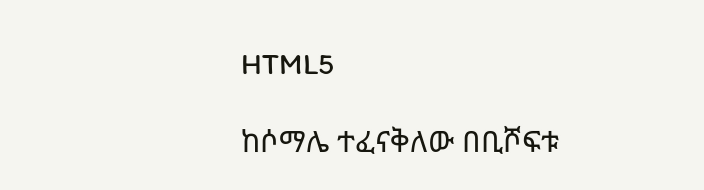HTML5

ከሶማሌ ተፈናቅለው በቢሾፍቱ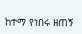ከተማ የነበሩ ዘጠኝ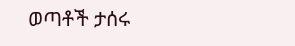ወጣቶች ታሰሩ